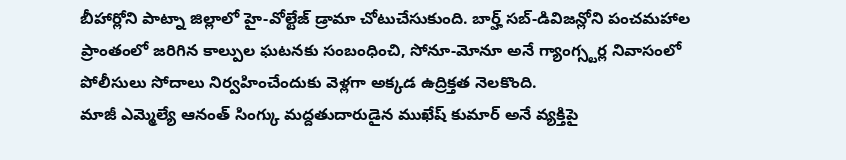బీహార్లోని పాట్నా జిల్లాలో హై-వోల్టేజ్ డ్రామా చోటుచేసుకుంది. బార్హ్ సబ్-డివిజన్లోని పంచమహాల ప్రాంతంలో జరిగిన కాల్పుల ఘటనకు సంబంధించి, సోనూ-మోనూ అనే గ్యాంగ్స్టర్ల నివాసంలో పోలీసులు సోదాలు నిర్వహించేందుకు వెళ్లగా అక్కడ ఉద్రిక్తత నెలకొంది.
మాజీ ఎమ్మెల్యే ఆనంత్ సింగ్కు మద్దతుదారుడైన ముఖేష్ కుమార్ అనే వ్యక్తిపై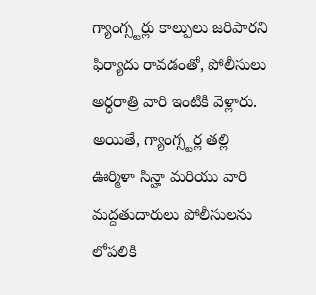గ్యాంగ్స్టర్లు కాల్పులు జరిపారని ఫిర్యాదు రావడంతో, పోలీసులు అర్ధరాత్రి వారి ఇంటికి వెళ్లారు. అయితే, గ్యాంగ్స్టర్ల తల్లి ఊర్మిళా సిన్హా మరియు వారి మద్దతుదారులు పోలీసులను లోపలికి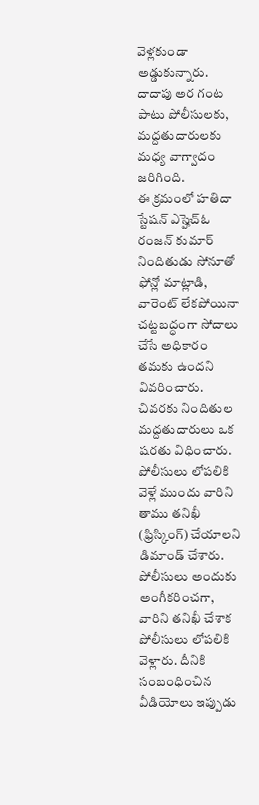వెళ్లకుండా అడ్డుకున్నారు. దాదాపు అర గంట పాటు పోలీసులకు, మద్దతుదారులకు మధ్య వాగ్వాదం జరిగింది.
ఈ క్రమంలో హతిదా స్టేషన్ ఎస్హెచ్ఓ రంజన్ కుమార్ నిందితుడు సోనూతో ఫోన్లో మాట్లాడి, వారెంట్ లేకపోయినా చట్టబద్ధంగా సోదాలు చేసే అధికారం తమకు ఉందని వివరించారు. చివరకు నిందితుల మద్దతుదారులు ఒక షరతు విధించారు. పోలీసులు లోపలికి వెళ్లే ముందు వారిని తాము తనిఖీ (ఫ్రిస్కింగ్) చేయాలని డిమాండ్ చేశారు. పోలీసులు అందుకు అంగీకరించగా, వారిని తనిఖీ చేశాక పోలీసులు లోపలికి వెళ్లారు. దీనికి సంబంధించిన వీడియోలు ఇప్పుడు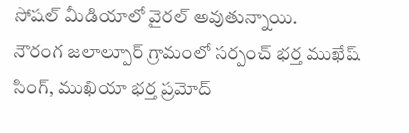సోషల్ మీడియాలో వైరల్ అవుతున్నాయి.
నౌరంగ జలాల్పూర్ గ్రామంలో సర్పంచ్ భర్త ముఖేష్ సింగ్, ముఖియా భర్త ప్రమోద్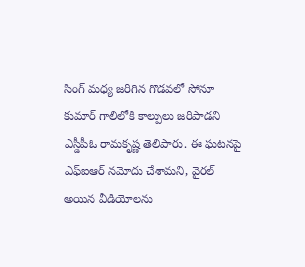సింగ్ మధ్య జరిగిన గొడవలో సోనూ కుమార్ గాలిలోకి కాల్పులు జరిపాడని ఎస్డీపీఓ రామకృష్ణ తెలిపారు. ఈ ఘటనపై ఎఫ్ఐఆర్ నమోదు చేశామని, వైరల్ అయిన వీడియోలను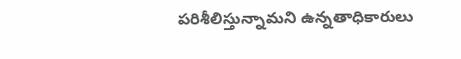పరిశీలిస్తున్నామని ఉన్నతాధికారులు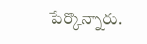పేర్కొన్నారు.